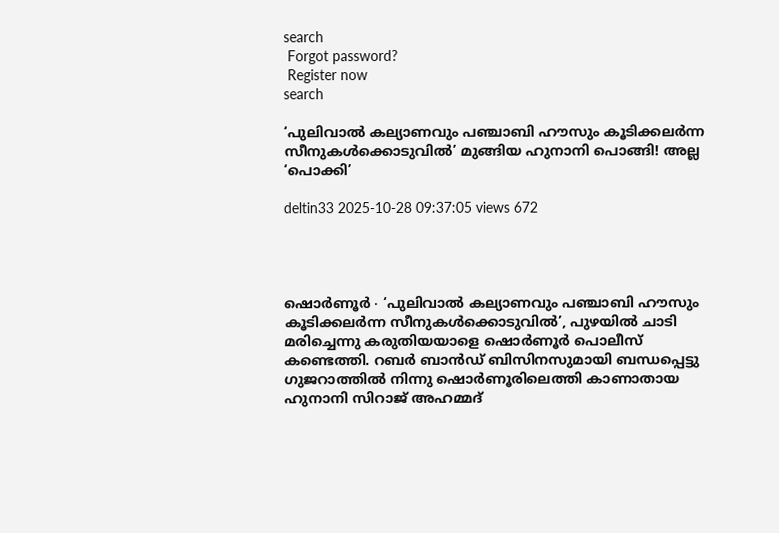search
 Forgot password?
 Register now
search

‘പുലിവാൽ കല്യാണവും പഞ്ചാബി ഹൗസും കൂടിക്കലർന്ന സീനുകൾക്കൊടുവിൽ’ മുങ്ങിയ ഹുനാനി പൊങ്ങി! അല്ല ‘പൊക്കി’

deltin33 2025-10-28 09:37:05 views 672




ഷൊർണൂർ ∙ ‘പുലിവാൽ കല്യാണവും പഞ്ചാബി ഹൗസും കൂടിക്കലർന്ന സീനുകൾക്കൊടുവിൽ’, പുഴയിൽ ചാടി മരിച്ചെന്നു കരുതിയയാളെ ഷൊർണൂർ പൊലീസ് കണ്ടെത്തി. റബർ ബാൻഡ് ബിസിനസുമായി ബന്ധപ്പെട്ടു ഗുജറാത്തിൽ നിന്നു ഷൊർണൂരിലെത്തി കാണാതായ ഹുനാനി സിറാജ് അഹമ്മദ്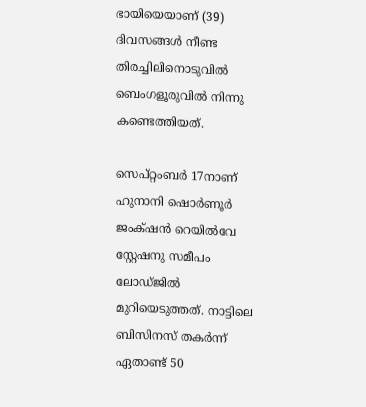ഭായിയെയാണ് (39) ദിവസങ്ങൾ നീണ്ട തിരച്ചിലിനൊടുവിൽ  ബെംഗളൂരുവിൽ നിന്നു കണ്ടെത്തിയത്.

സെപ്റ്റംബർ 17നാണ് ഹുനാനി ഷൊർണൂർ ജംക്‌ഷൻ റെയിൽവേ സ്റ്റേഷനു സമീപം ലോഡ്ജിൽ മുറിയെടുത്തത്. നാട്ടിലെ ബിസിനസ് തകർന്ന് ഏതാണ്ട് 50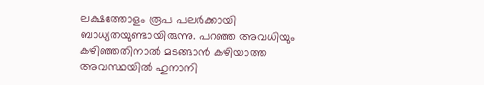ലക്ഷത്തോളം രൂപ പലർക്കായി ബാധ്യതയുണ്ടായിരുന്നു. പറഞ്ഞ അവധിയും കഴിഞ്ഞതിനാൽ മടങ്ങാൻ കഴിയാത്ത അവസ്ഥയിൽ ഹുനാനി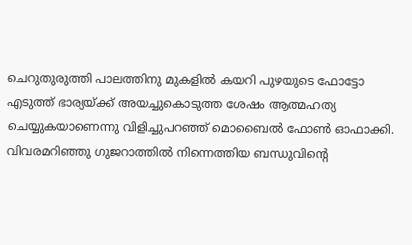ചെറുതുരുത്തി പാലത്തിനു മുകളിൽ കയറി പുഴയുടെ ഫോട്ടോ എടുത്ത് ഭാര്യയ്ക്ക് അയച്ചുകൊടുത്ത ശേഷം ആത്മഹത്യ ചെയ്യുകയാണെന്നു വിളിച്ചുപറഞ്ഞ് മൊബൈൽ ഫോൺ ഓഫാക്കി. വിവരമറിഞ്ഞു ഗുജറാത്തിൽ നിന്നെത്തിയ ബന്ധുവിന്റെ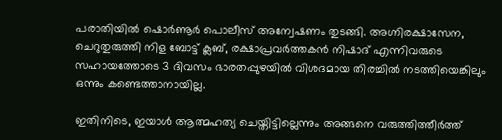പരാതിയിൽ ഷൊർണൂർ പൊലീസ് അന്വേഷണം തുടങ്ങി. അഗ്നിരക്ഷാസേന, ചെറുതുരുത്തി നിള ബോട്ട് ക്ലബ്, രക്ഷാപ്രവർത്തകൻ നിഷാദ് എന്നിവരുടെ സഹായത്തോടെ 3 ദിവസം ഭാരതപ്പുഴയിൽ വിശദമായ തിരച്ചിൽ നടത്തിയെങ്കിലും ഒന്നും കണ്ടെത്താനായില്ല.

ഇതിനിടെ, ഇയാൾ ആത്മഹത്യ ചെയ്തിട്ടില്ലെന്നും അങ്ങനെ വരുത്തിത്തീർത്ത്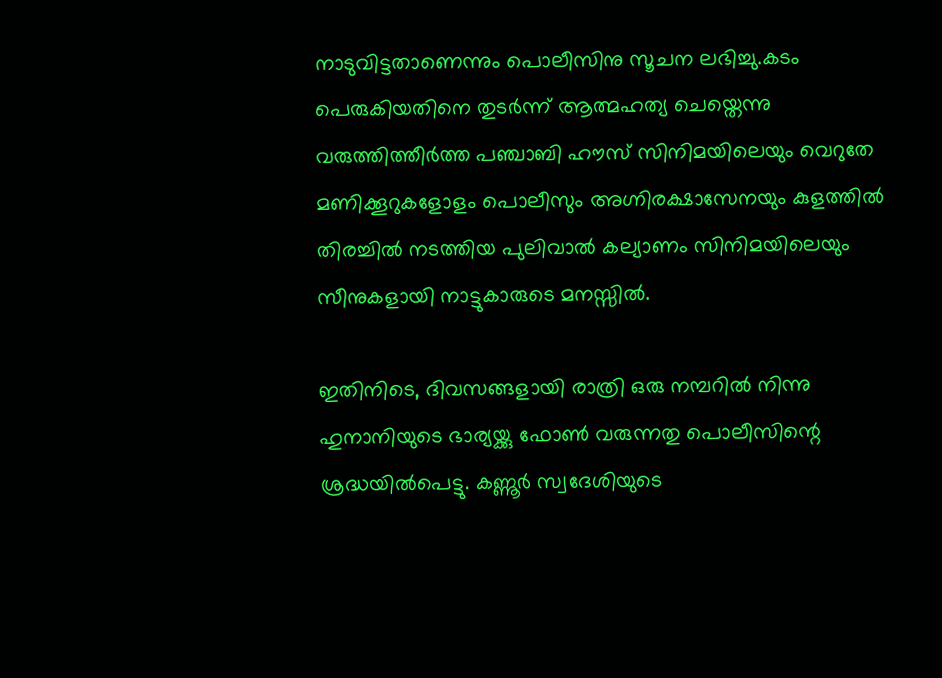നാടുവിട്ടതാണെന്നും പൊലീസിനു സൂചന ലഭിച്ചു.കടം പെരുകിയതിനെ തുടർന്ന് ആത്മഹത്യ ചെയ്തെന്നു വരുത്തിത്തീർത്ത പഞ്ചാബി ഹൗസ് സിനിമയിലെയും വെറുതേ മണിക്കൂറുകളോളം പൊലീസും അഗ്നിരക്ഷാസേനയും കുളത്തിൽ തിരച്ചിൽ നടത്തിയ പുലിവാൽ കല്യാണം സിനിമയിലെയും സീനുകളായി നാട്ടുകാരുടെ മനസ്സിൽ.

ഇതിനിടെ, ദിവസങ്ങളായി രാത്രി ഒരു നമ്പറിൽ നിന്നു ഹുനാനിയുടെ ഭാര്യയ്ക്കു ഫോൺ വരുന്നതു പൊലീസിന്റെ ശ്രദ്ധയിൽപെട്ടു. കണ്ണൂർ സ്വദേശിയുടെ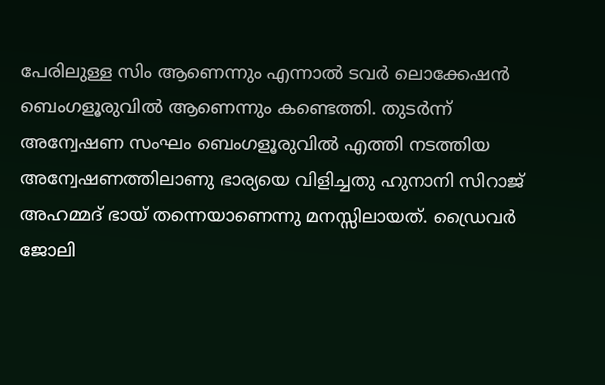പേരിലുള്ള സിം ആണെന്നും എന്നാൽ ടവർ ലൊക്കേഷൻ ബെംഗളൂരുവിൽ ആണെന്നും കണ്ടെത്തി. തുടർന്ന് അന്വേഷണ സംഘം ബെംഗളൂരുവിൽ എത്തി നടത്തിയ അന്വേഷണത്തിലാണു ഭാര്യയെ വിളിച്ചതു ഹുനാനി സിറാജ് അഹമ്മദ് ഭായ് തന്നെയാണെന്നു മനസ്സിലായത്. ഡ്രൈവർ ജോലി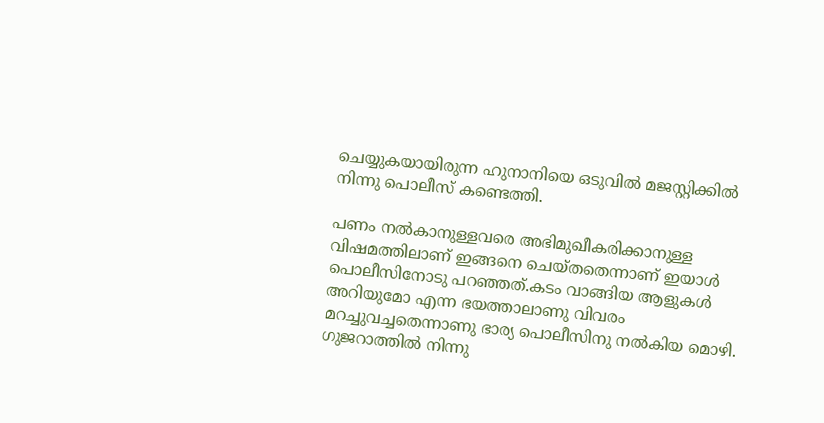ചെയ്യുകയായിരുന്ന ഹുനാനിയെ ഒടുവിൽ മജസ്റ്റിക്കിൽ നിന്നു പൊലീസ് കണ്ടെത്തി.

പണം നൽകാനുള്ളവരെ അഭിമുഖീകരിക്കാനുള്ള വിഷമത്തിലാണ് ഇങ്ങനെ ചെയ്തതെന്നാണ് ഇയാൾ പൊലീസിനോടു പറഞ്ഞത്.കടം വാങ്ങിയ ആളുകൾ അറിയുമോ എന്ന ഭയത്താലാണു വിവരം മറച്ചുവച്ചതെന്നാണു ഭാര്യ പൊലീസിനു നൽകിയ മൊഴി. ഗുജറാത്തിൽ നിന്നു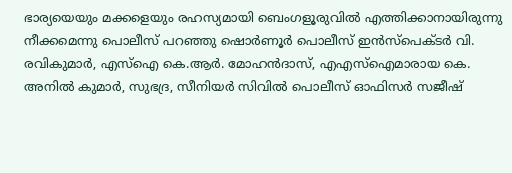ഭാര്യയെയും മക്കളെയും രഹസ്യമായി ബെംഗളൂരുവിൽ എത്തിക്കാനായിരുന്നു നീക്കമെന്നു പൊലീസ് പറഞ്ഞു ഷൊർണൂർ പൊലീസ് ഇൻസ്പെക്ടർ വി. രവികുമാർ, എസ്ഐ കെ.ആർ. മോഹൻദാസ്, എഎസ്ഐമാരായ കെ. അനിൽ കുമാർ, സുഭദ്ര, സീനിയർ സിവിൽ പൊലീസ് ഓഫിസർ സജീഷ്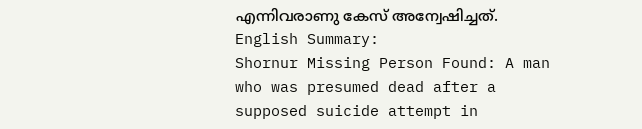എന്നിവരാണു കേസ് അന്വേഷിച്ചത്. English Summary:
Shornur Missing Person Found: A man who was presumed dead after a supposed suicide attempt in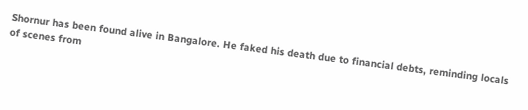Shornur has been found alive in Bangalore. He faked his death due to financial debts, reminding locals of scenes from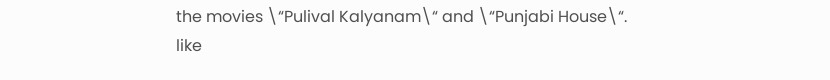the movies \“Pulival Kalyanam\“ and \“Punjabi House\“.
like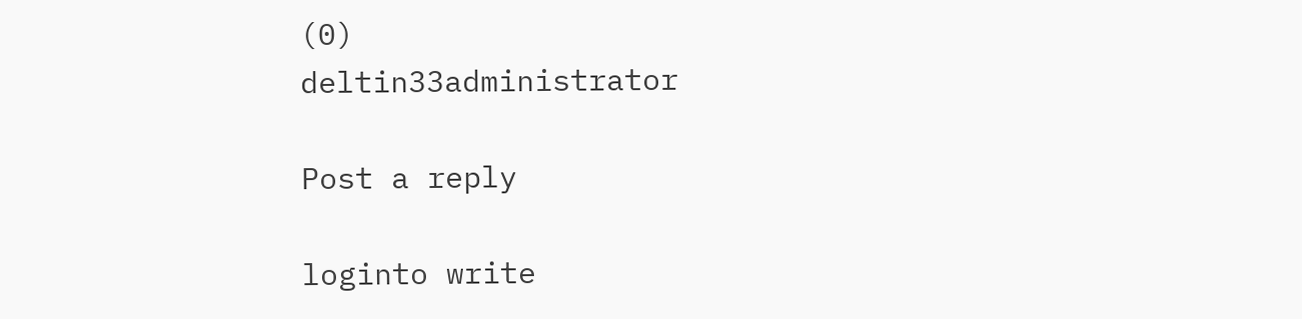(0)
deltin33administrator

Post a reply

loginto write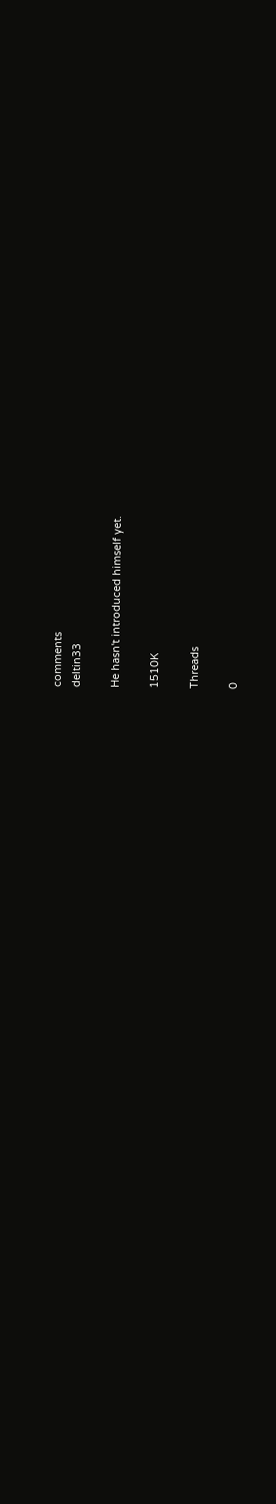comments
deltin33

He hasn't introduced himself yet.

1510K

Threads

0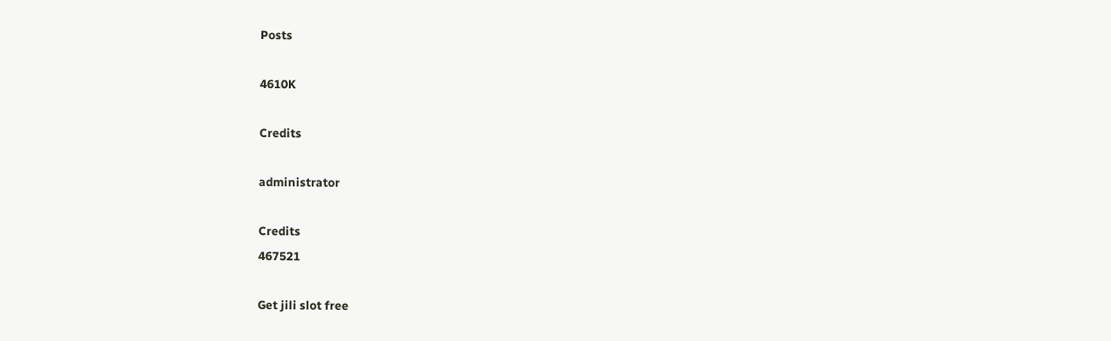Posts

4610K

Credits

administrator

Credits
467521

Get jili slot free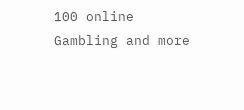100 online Gambling and more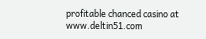profitable chanced casino at www.deltin51.com